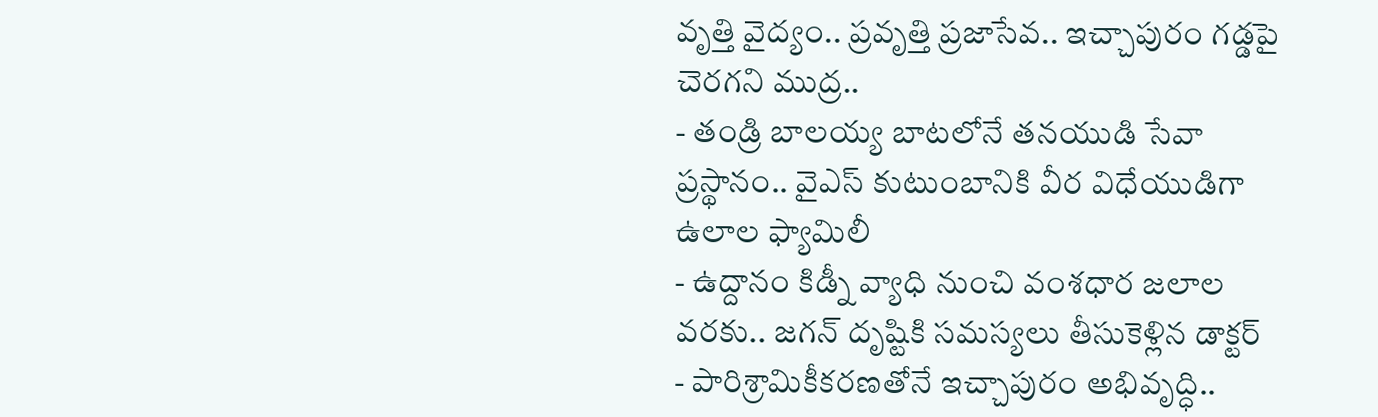వృత్తి వైద్యం.. ప్రవృత్తి ప్రజాసేవ.. ఇచ్చాపురం గడ్డపై చెరగని ముద్ర..
- తండ్రి బాలయ్య బాటలోనే తనయుడి సేవా ప్రస్థానం.. వైఎస్ కుటుంబానికి వీర విధేయుడిగా ఉలాల ఫ్యామిలీ
- ఉద్దానం కిడ్నీ వ్యాధి నుంచి వంశధార జలాల వరకు.. జగన్ దృష్టికి సమస్యలు తీసుకెళ్లిన డాక్టర్
- పారిశ్రామికీకరణతోనే ఇచ్చాపురం అభివృద్ధి..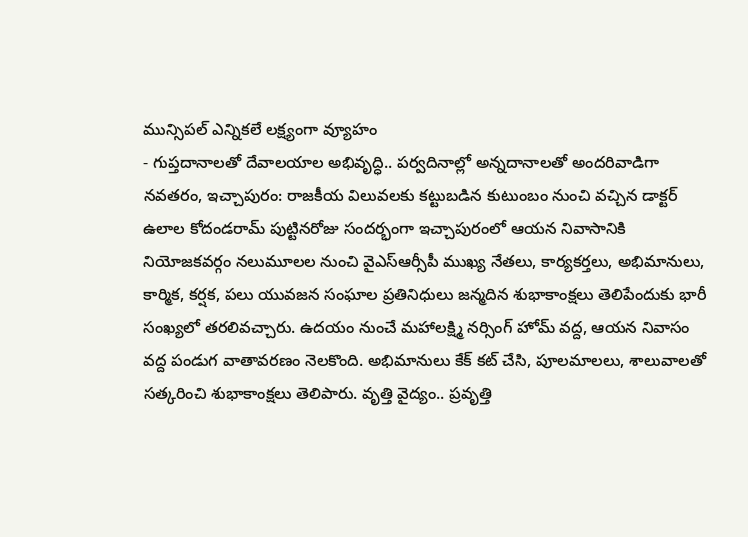మున్సిపల్ ఎన్నికలే లక్ష్యంగా వ్యూహం
- గుప్తదానాలతో దేవాలయాల అభివృద్ధి.. పర్వదినాల్లో అన్నదానాలతో అందరివాడిగా
నవతరం, ఇచ్చాపురం: రాజకీయ విలువలకు కట్టుబడిన కుటుంబం నుంచి వచ్చిన డాక్టర్ ఉలాల కోదండరామ్ పుట్టినరోజు సందర్భంగా ఇచ్చాపురంలో ఆయన నివాసానికి నియోజకవర్గం నలుమూలల నుంచి వైఎస్ఆర్సీపీ ముఖ్య నేతలు, కార్యకర్తలు, అభిమానులు, కార్మిక, కర్షక, పలు యువజన సంఘాల ప్రతినిధులు జన్మదిన శుభాకాంక్షలు తెలిపేందుకు భారీ సంఖ్యలో తరలివచ్చారు. ఉదయం నుంచే మహాలక్ష్మి నర్సింగ్ హోమ్ వద్ద, ఆయన నివాసం వద్ద పండుగ వాతావరణం నెలకొంది. అభిమానులు కేక్ కట్ చేసి, పూలమాలలు, శాలువాలతో సత్కరించి శుభాకాంక్షలు తెలిపారు. వృత్తి వైద్యం.. ప్రవృత్తి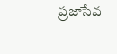ప్రజాసేవ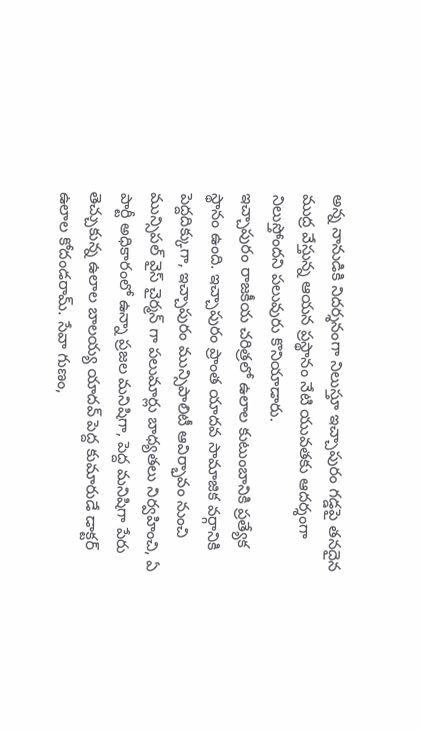అన్న నానుడికి నిదర్శనంగా నిలుస్తూ ఇచ్చాపురం గడ్డపై తనదైన ముద్ర వేస్తున్న ఆయన ప్రస్థానం నేటి యువతకు ఆదర్శంగా నిలుస్తోందని పలువురు కొనియాడారు.
ఇచ్చాపురం రాజకీయ చరిత్రలో ఉలాల కుటుంబానికి ప్రత్యేక స్థానం ఉంది. ఇచ్చాపురం ప్రాంత యాదవ సామాజిక వర్గానికి పెద్దదిక్కుగా, ఇచ్చాపురం మున్సిపాలిటీ ఆవిర్భావం నుంచి మున్సిపల్ వైస్ చైర్మన్ గా పలుమార్లు బాధ్యతలు నిర్వహించి, ఏ పార్టీ అధికారంలో ఉన్నా ప్రజల మనిషిగా, పెద్ద మనిషిగా పేరు తెచ్చుకున్న ఉలాల బాలయ్య యాదవ్ పెద్ద కుమారుడే డాక్టర్ ఉలాల కోదండరామ్. సేవా గుణం,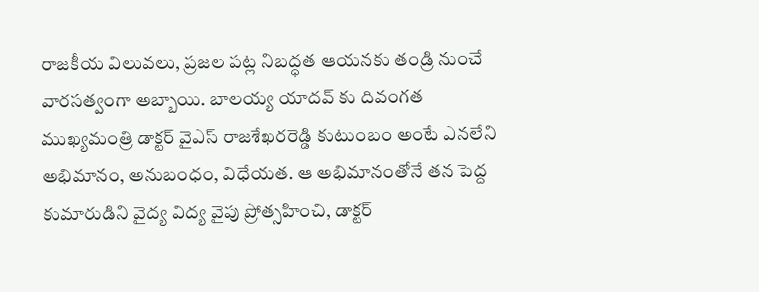రాజకీయ విలువలు, ప్రజల పట్ల నిబద్ధత ఆయనకు తండ్రి నుంచే వారసత్వంగా అబ్బాయి. బాలయ్య యాదవ్ కు దివంగత ముఖ్యమంత్రి డాక్టర్ వైఎస్ రాజశేఖరరెడ్డి కుటుంబం అంటే ఎనలేని అభిమానం, అనుబంధం, విధేయత. ఆ అభిమానంతోనే తన పెద్ద కుమారుడిని వైద్య విద్య వైపు ప్రోత్సహించి, డాక్టర్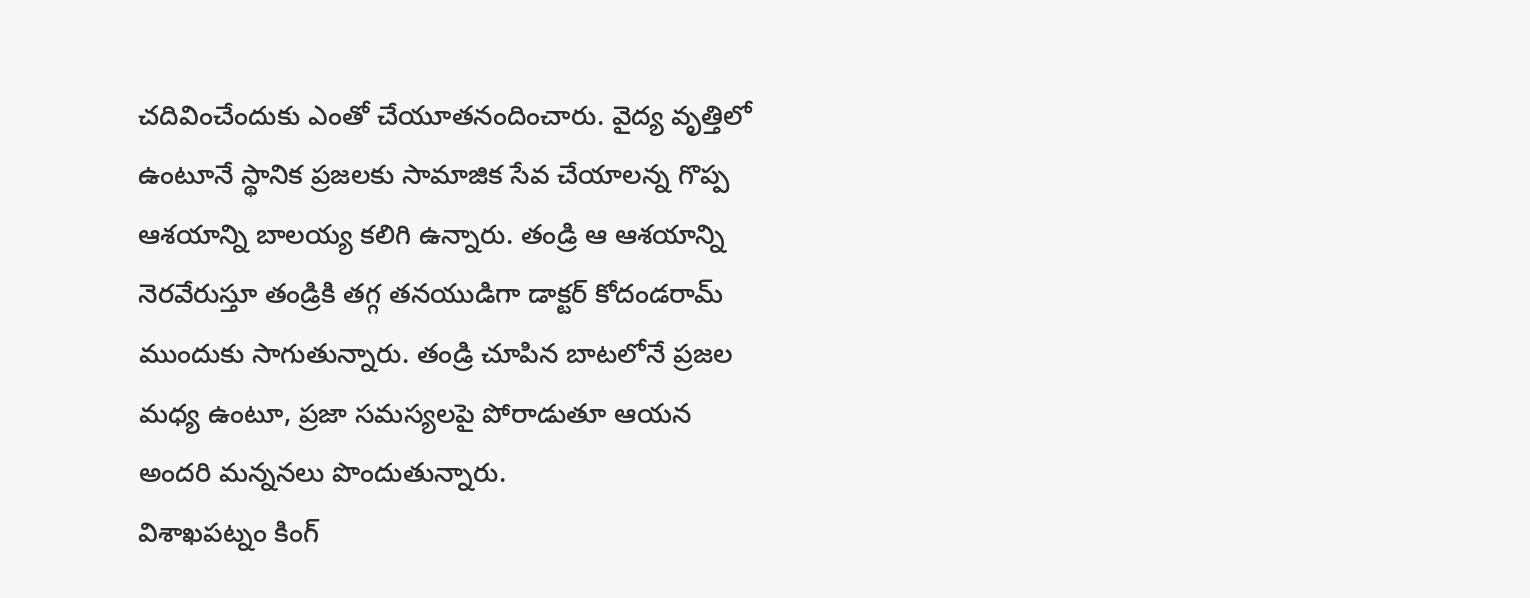చదివించేందుకు ఎంతో చేయూతనందించారు. వైద్య వృత్తిలో ఉంటూనే స్థానిక ప్రజలకు సామాజిక సేవ చేయాలన్న గొప్ప ఆశయాన్ని బాలయ్య కలిగి ఉన్నారు. తండ్రి ఆ ఆశయాన్ని నెరవేరుస్తూ తండ్రికి తగ్గ తనయుడిగా డాక్టర్ కోదండరామ్ ముందుకు సాగుతున్నారు. తండ్రి చూపిన బాటలోనే ప్రజల మధ్య ఉంటూ, ప్రజా సమస్యలపై పోరాడుతూ ఆయన అందరి మన్ననలు పొందుతున్నారు.
విశాఖపట్నం కింగ్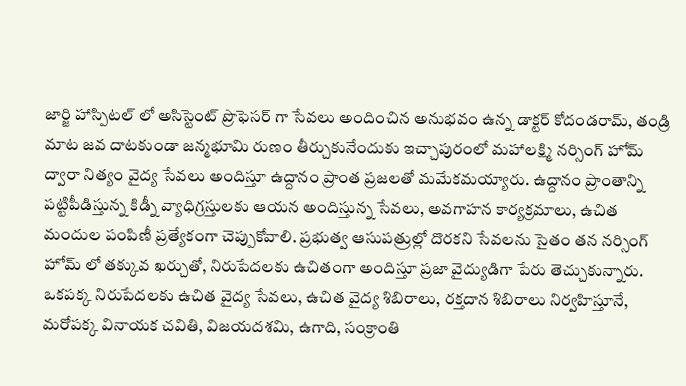జార్జి హాస్పిటల్ లో అసిస్టెంట్ ప్రొఫెసర్ గా సేవలు అందించిన అనుభవం ఉన్న డాక్టర్ కోదండరామ్, తండ్రి మాట జవ దాటకుండా జన్మభూమి రుణం తీర్చుకునేందుకు ఇచ్చాపురంలో మహాలక్ష్మి నర్సింగ్ హోమ్ ద్వారా నిత్యం వైద్య సేవలు అందిస్తూ ఉద్దానం ప్రాంత ప్రజలతో మమేకమయ్యారు. ఉద్దానం ప్రాంతాన్ని పట్టిపీడిస్తున్న కిడ్నీ వ్యాధిగ్రస్తులకు ఆయన అందిస్తున్న సేవలు, అవగాహన కార్యక్రమాలు, ఉచిత మందుల పంపిణీ ప్రత్యేకంగా చెప్పుకోవాలి. ప్రభుత్వ ఆసుపత్రుల్లో దొరకని సేవలను సైతం తన నర్సింగ్ హోమ్ లో తక్కువ ఖర్చుతో, నిరుపేదలకు ఉచితంగా అందిస్తూ ప్రజా వైద్యుడిగా పేరు తెచ్చుకున్నారు. ఒకపక్క నిరుపేదలకు ఉచిత వైద్య సేవలు, ఉచిత వైద్య శిబిరాలు, రక్తదాన శిబిరాలు నిర్వహిస్తూనే, మరోపక్క వినాయక చవితి, విజయదశమి, ఉగాది, సంక్రాంతి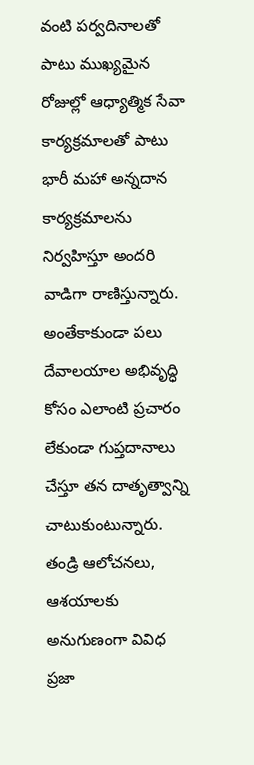వంటి పర్వదినాలతో పాటు ముఖ్యమైన రోజుల్లో ఆధ్యాత్మిక సేవా కార్యక్రమాలతో పాటు భారీ మహా అన్నదాన కార్యక్రమాలను నిర్వహిస్తూ అందరి వాడిగా రాణిస్తున్నారు. అంతేకాకుండా పలు దేవాలయాల అభివృద్ధి కోసం ఎలాంటి ప్రచారం లేకుండా గుప్తదానాలు చేస్తూ తన దాతృత్వాన్ని చాటుకుంటున్నారు. తండ్రి ఆలోచనలు, ఆశయాలకు అనుగుణంగా వివిధ ప్రజా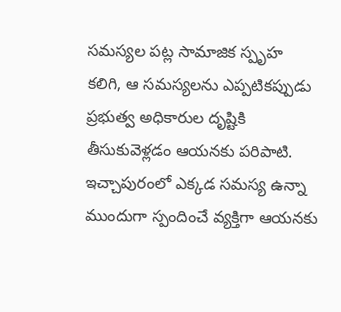సమస్యల పట్ల సామాజిక స్పృహ కలిగి, ఆ సమస్యలను ఎప్పటికప్పుడు ప్రభుత్వ అధికారుల దృష్టికి తీసుకువెళ్లడం ఆయనకు పరిపాటి. ఇచ్చాపురంలో ఎక్కడ సమస్య ఉన్నా ముందుగా స్పందించే వ్యక్తిగా ఆయనకు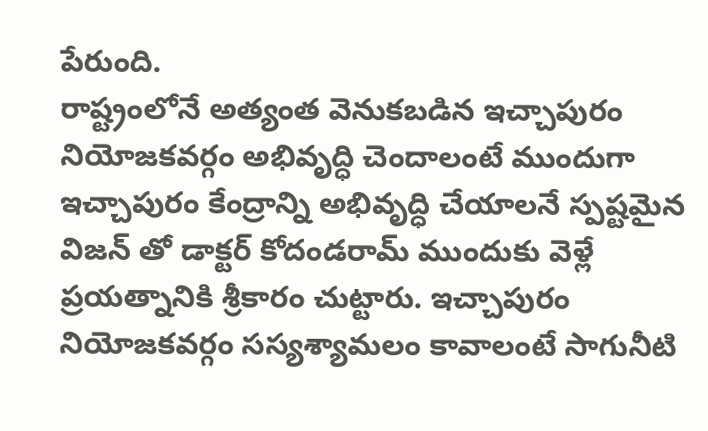పేరుంది.
రాష్ట్రంలోనే అత్యంత వెనుకబడిన ఇచ్చాపురం నియోజకవర్గం అభివృద్ధి చెందాలంటే ముందుగా ఇచ్చాపురం కేంద్రాన్ని అభివృద్ధి చేయాలనే స్పష్టమైన విజన్ తో డాక్టర్ కోదండరామ్ ముందుకు వెళ్లే ప్రయత్నానికి శ్రీకారం చుట్టారు. ఇచ్చాపురం నియోజకవర్గం సస్యశ్యామలం కావాలంటే సాగునీటి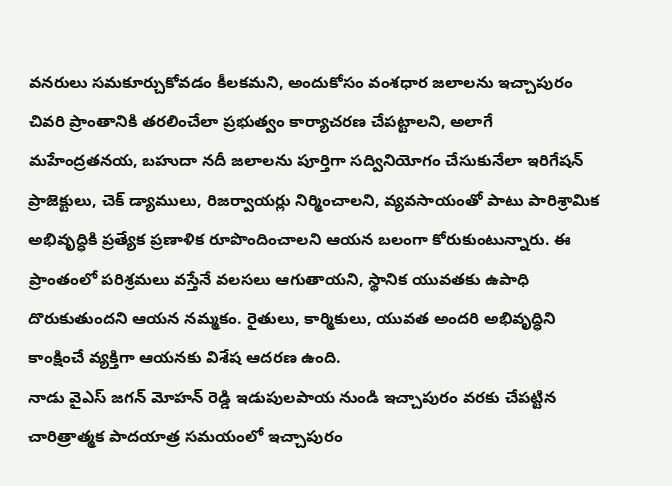వనరులు సమకూర్చుకోవడం కీలకమని, అందుకోసం వంశధార జలాలను ఇచ్చాపురం చివరి ప్రాంతానికి తరలించేలా ప్రభుత్వం కార్యాచరణ చేపట్టాలని, అలాగే మహేంద్రతనయ, బహుదా నదీ జలాలను పూర్తిగా సద్వినియోగం చేసుకునేలా ఇరిగేషన్ ప్రాజెక్టులు, చెక్ డ్యాములు, రిజర్వాయర్లు నిర్మించాలని, వ్యవసాయంతో పాటు పారిశ్రామిక అభివృద్ధికి ప్రత్యేక ప్రణాళిక రూపొందించాలని ఆయన బలంగా కోరుకుంటున్నారు. ఈ ప్రాంతంలో పరిశ్రమలు వస్తేనే వలసలు ఆగుతాయని, స్థానిక యువతకు ఉపాధి దొరుకుతుందని ఆయన నమ్మకం. రైతులు, కార్మికులు, యువత అందరి అభివృద్ధిని కాంక్షించే వ్యక్తిగా ఆయనకు విశేష ఆదరణ ఉంది.
నాడు వైఎస్ జగన్ మోహన్ రెడ్డి ఇడుపులపాయ నుండి ఇచ్చాపురం వరకు చేపట్టిన చారిత్రాత్మక పాదయాత్ర సమయంలో ఇచ్చాపురం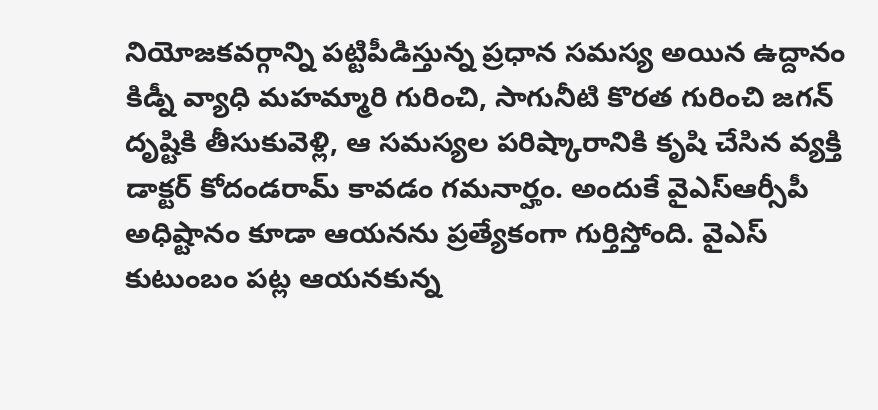నియోజకవర్గాన్ని పట్టిపీడిస్తున్న ప్రధాన సమస్య అయిన ఉద్దానం కిడ్నీ వ్యాధి మహమ్మారి గురించి, సాగునీటి కొరత గురించి జగన్ దృష్టికి తీసుకువెళ్లి, ఆ సమస్యల పరిష్కారానికి కృషి చేసిన వ్యక్తి డాక్టర్ కోదండరామ్ కావడం గమనార్హం. అందుకే వైఎస్ఆర్సీపీ అధిష్టానం కూడా ఆయనను ప్రత్యేకంగా గుర్తిస్తోంది. వైఎస్ కుటుంబం పట్ల ఆయనకున్న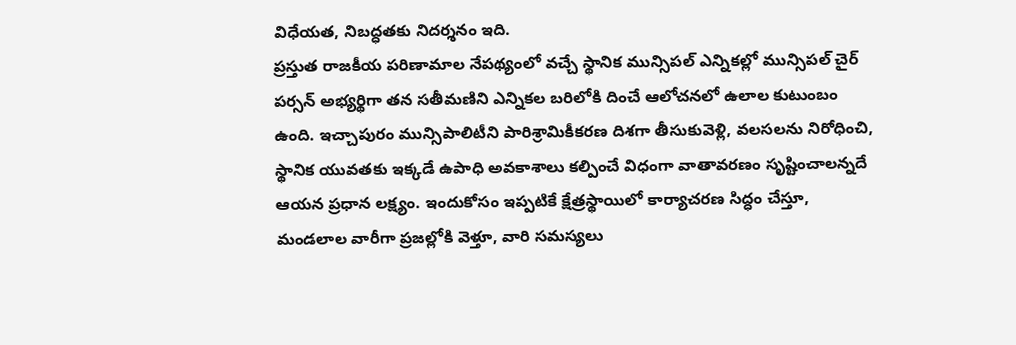విధేయత, నిబద్ధతకు నిదర్శనం ఇది.
ప్రస్తుత రాజకీయ పరిణామాల నేపథ్యంలో వచ్చే స్థానిక మున్సిపల్ ఎన్నికల్లో మున్సిపల్ చైర్ పర్సన్ అభ్యర్థిగా తన సతీమణిని ఎన్నికల బరిలోకి దించే ఆలోచనలో ఉలాల కుటుంబం ఉంది. ఇచ్చాపురం మున్సిపాలిటీని పారిశ్రామికీకరణ దిశగా తీసుకువెళ్లి, వలసలను నిరోధించి, స్థానిక యువతకు ఇక్కడే ఉపాధి అవకాశాలు కల్పించే విధంగా వాతావరణం సృష్టించాలన్నదే ఆయన ప్రధాన లక్ష్యం. ఇందుకోసం ఇప్పటికే క్షేత్రస్థాయిలో కార్యాచరణ సిద్ధం చేస్తూ, మండలాల వారీగా ప్రజల్లోకి వెళ్తూ, వారి సమస్యలు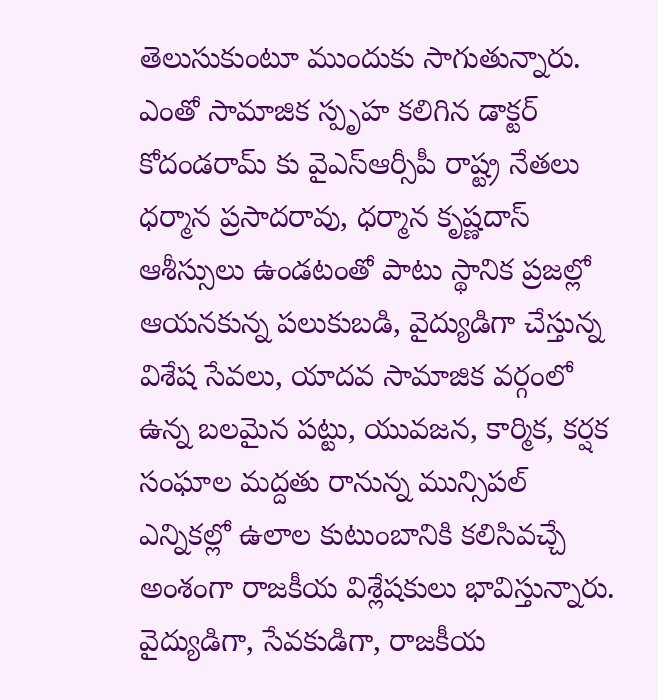తెలుసుకుంటూ ముందుకు సాగుతున్నారు. ఎంతో సామాజిక స్పృహ కలిగిన డాక్టర్ కోదండరామ్ కు వైఎస్ఆర్సీపీ రాష్ట్ర నేతలు ధర్మాన ప్రసాదరావు, ధర్మాన కృష్ణదాస్ ఆశీస్సులు ఉండటంతో పాటు స్థానిక ప్రజల్లో ఆయనకున్న పలుకుబడి, వైద్యుడిగా చేస్తున్న విశేష సేవలు, యాదవ సామాజిక వర్గంలో ఉన్న బలమైన పట్టు, యువజన, కార్మిక, కర్షక సంఘాల మద్దతు రానున్న మున్సిపల్ ఎన్నికల్లో ఉలాల కుటుంబానికి కలిసివచ్చే అంశంగా రాజకీయ విశ్లేషకులు భావిస్తున్నారు. వైద్యుడిగా, సేవకుడిగా, రాజకీయ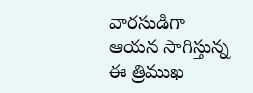వారసుడిగా ఆయన సాగిస్తున్న ఈ త్రిముఖ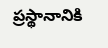ప్రస్థానానికి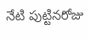నేటి పుట్టినరోజు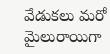వేడుకలు మరో మైలురాయిగా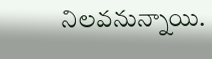నిలవనున్నాయి.